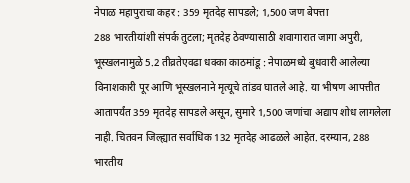नेपाळ महापुराचा कहर : 359 मृतदेह सापडले; 1,500 जण बेपत्ता
288 भारतीयांशी संपर्क तुटला; मृतदेह ठेवण्यासाठी शवागारात जागा अपुरी, भूस्खलनामुळे 5.2 तीव्रतेएवढा धक्का काठमांडू : नेपाळमध्ये बुधवारी आलेल्या विनाशकारी पूर आणि भूस्खलनाने मृत्यूचे तांडव घातले आहे. या भीषण आपत्तीत आतापर्यंत 359 मृतदेह सापडले असून, सुमारे 1,500 जणांचा अद्याप शोध लागलेला नाही. चितवन जिल्ह्यात सर्वाधिक 132 मृतदेह आढळले आहेत. दरम्यान, 288 भारतीय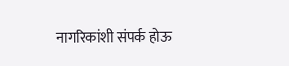नागरिकांशी संपर्क होऊ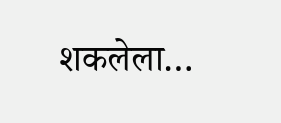शकलेला…